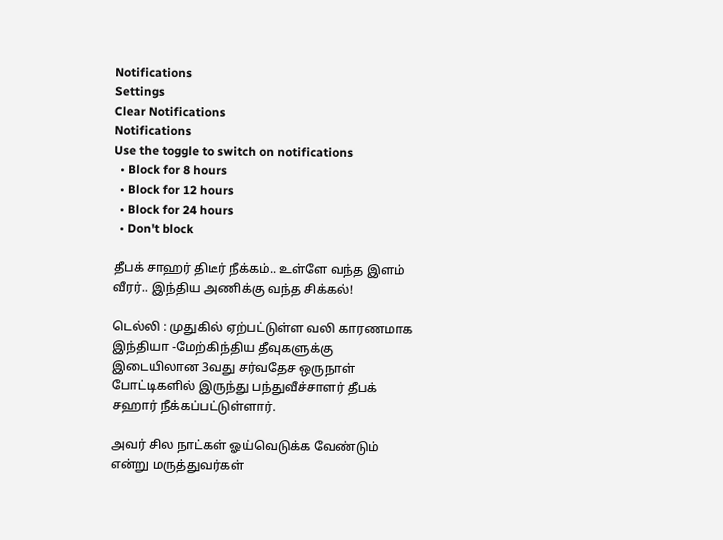Notifications
Settings
Clear Notifications
Notifications
Use the toggle to switch on notifications
  • Block for 8 hours
  • Block for 12 hours
  • Block for 24 hours
  • Don't block

தீபக் சாஹர் திடீர் நீக்கம்.. உள்ளே வந்த இளம் வீரர்.. இந்திய அணிக்கு வந்த சிக்கல்!

டெல்லி : முதுகில் ஏற்பட்டுள்ள வலி காரணமாக இந்தியா -மேற்கிந்திய தீவுகளுக்கு இடையிலான 3வது சர்வதேச ஒருநாள் போட்டிகளில் இருந்து பந்துவீச்சாளர் தீபக் சஹார் நீக்கப்பட்டுள்ளார்.

அவர் சில நாட்கள் ஓய்வெடுக்க வேண்டும் என்று மருத்துவர்கள்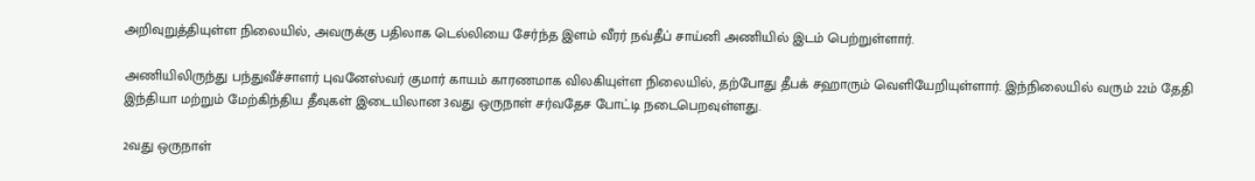அறிவுறுத்தியுள்ள நிலையில், அவருக்கு பதிலாக டெல்லியை சேர்ந்த இளம் வீரர் நவ்தீப் சாய்னி அணியில் இடம் பெற்றுள்ளார்.

அணியிலிருந்து பந்துவீச்சாளர் புவனேஸ்வர் குமார் காயம் காரணமாக விலகியுள்ள நிலையில், தற்போது தீபக் சஹாரும் வெளியேறியுள்ளார். இந்நிலையில் வரும் 22ம் தேதி இந்தியா மற்றும் மேற்கிந்திய தீவுகள் இடையிலான 3வது ஒருநாள் சர்வதேச போட்டி நடைபெறவுள்ளது.

2வது ஒருநாள்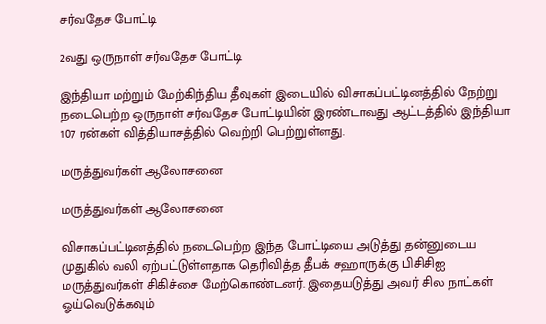சர்வதேச போட்டி

2வது ஒருநாள் சர்வதேச போட்டி

இந்தியா மற்றும் மேற்கிந்திய தீவுகள் இடையில் விசாகப்பட்டினத்தில் நேற்று நடைபெற்ற ஒருநாள் சர்வதேச போட்டியின் இரண்டாவது ஆட்டத்தில் இந்தியா 107 ரன்கள் வித்தியாசத்தில் வெற்றி பெற்றுள்ளது.

மருத்துவர்கள் ஆலோசனை

மருத்துவர்கள் ஆலோசனை

விசாகப்பட்டினத்தில் நடைபெற்ற இந்த போட்டியை அடுத்து தன்னுடைய முதுகில் வலி ஏற்பட்டுள்ளதாக தெரிவித்த தீபக் சஹாருக்கு பிசிசிஐ மருத்துவர்கள் சிகிச்சை மேற்கொண்டனர். இதையடுத்து அவர் சில நாட்கள் ஓய்வெடுக்கவும்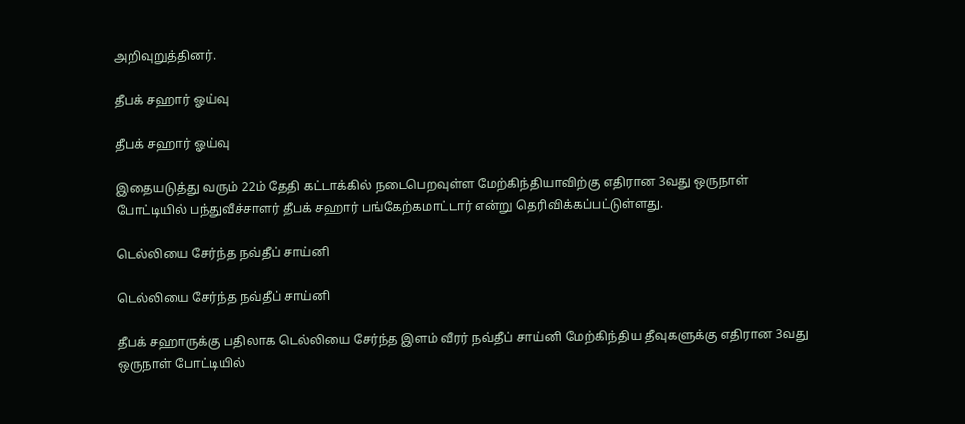அறிவுறுத்தினர்.

தீபக் சஹார் ஓய்வு

தீபக் சஹார் ஓய்வு

இதையடுத்து வரும் 22ம் தேதி கட்டாக்கில் நடைபெறவுள்ள மேற்கிந்தியாவிற்கு எதிரான 3வது ஒருநாள் போட்டியில் பந்துவீச்சாளர் தீபக் சஹார் பங்கேற்கமாட்டார் என்று தெரிவிக்கப்பட்டுள்ளது.

டெல்லியை சேர்ந்த நவ்தீப் சாய்னி

டெல்லியை சேர்ந்த நவ்தீப் சாய்னி

தீபக் சஹாருக்கு பதிலாக டெல்லியை சேர்ந்த இளம் வீரர் நவ்தீப் சாய்னி மேற்கிந்திய தீவுகளுக்கு எதிரான 3வது ஒருநாள் போட்டியில்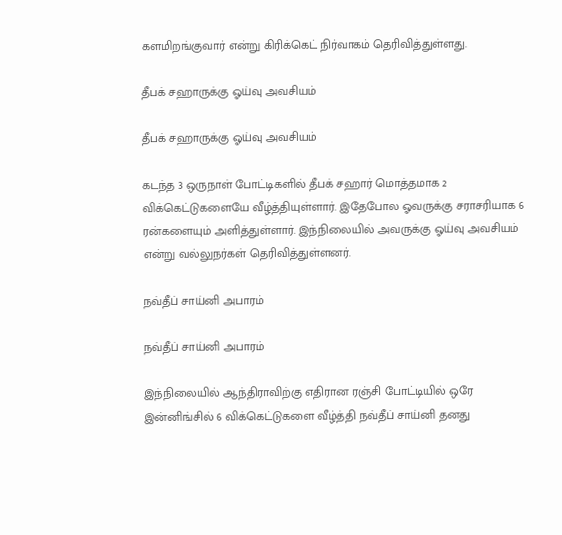களமிறங்குவார் என்று கிரிக்கெட் நிர்வாகம் தெரிவித்துள்ளது.

தீபக் சஹாருக்கு ஓய்வு அவசியம்

தீபக் சஹாருக்கு ஓய்வு அவசியம்

கடந்த 3 ஒருநாள் போட்டிகளில் தீபக் சஹார் மொத்தமாக 2 விக்கெட்டுகளையே வீழ்த்தியுள்ளார். இதேபோல ஓவருக்கு சராசரியாக 6 ரன்களையும் அளித்துள்ளார். இந்நிலையில் அவருக்கு ஓய்வு அவசியம் என்று வல்லுநர்கள் தெரிவித்துள்ளனர்.

நவ்தீப் சாய்னி அபாரம்

நவ்தீப் சாய்னி அபாரம்

இந்நிலையில் ஆந்திராவிற்கு எதிரான ரஞ்சி போட்டியில் ஒரே இன்னிங்சில் 6 விக்கெட்டுகளை வீழ்த்தி நவ்தீப் சாய்னி தனது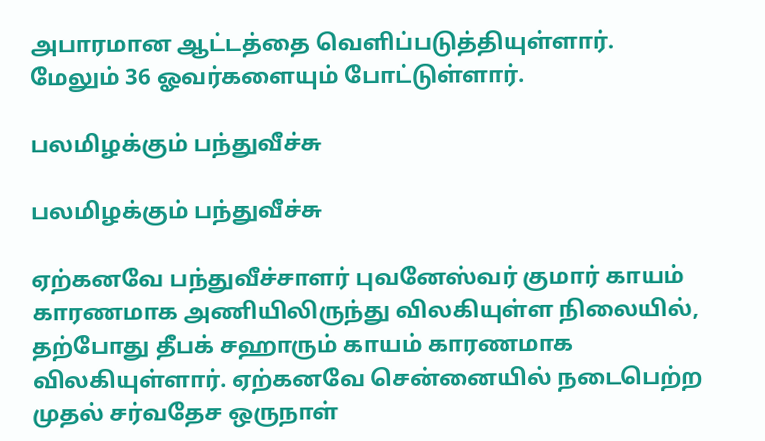அபாரமான ஆட்டத்தை வெளிப்படுத்தியுள்ளார். மேலும் 36 ஓவர்களையும் போட்டுள்ளார்.

பலமிழக்கும் பந்துவீச்சு

பலமிழக்கும் பந்துவீச்சு

ஏற்கனவே பந்துவீச்சாளர் புவனேஸ்வர் குமார் காயம் காரணமாக அணியிலிருந்து விலகியுள்ள நிலையில், தற்போது தீபக் சஹாரும் காயம் காரணமாக விலகியுள்ளார். ஏற்கனவே சென்னையில் நடைபெற்ற முதல் சர்வதேச ஒருநாள்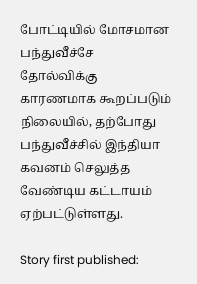போட்டியில் மோசமான பந்துவீச்சே தோல்விக்கு காரணமாக கூறப்படும் நிலையில், தற்போது பந்துவீச்சில் இந்தியா கவனம் செலுத்த வேண்டிய கட்டாயம் ஏற்பட்டுள்ளது.

Story first published: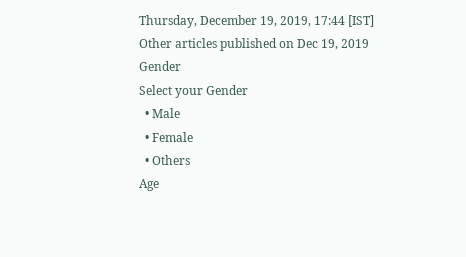Thursday, December 19, 2019, 17:44 [IST]
Other articles published on Dec 19, 2019
Gender
Select your Gender
  • Male
  • Female
  • Others
Age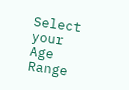Select your Age Range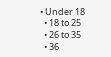• Under 18
  • 18 to 25
  • 26 to 35
  • 36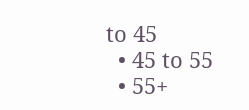to 45
  • 45 to 55
  • 55+